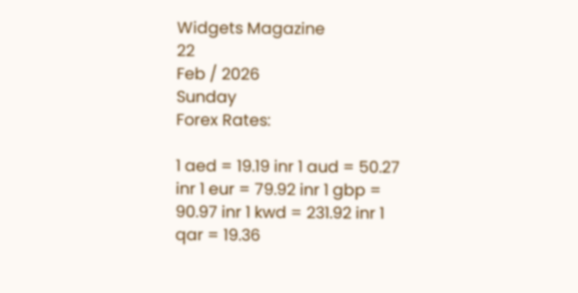Widgets Magazine
22
Feb / 2026
Sunday
Forex Rates:

1 aed = 19.19 inr 1 aud = 50.27 inr 1 eur = 79.92 inr 1 gbp = 90.97 inr 1 kwd = 231.92 inr 1 qar = 19.36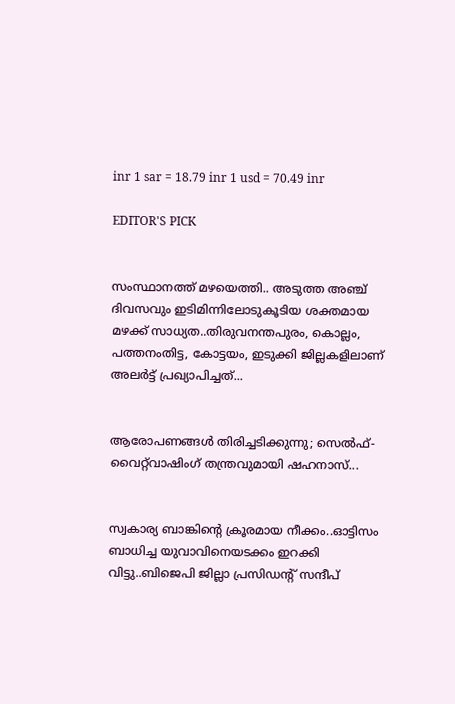inr 1 sar = 18.79 inr 1 usd = 70.49 inr

EDITOR'S PICK


സംസ്ഥാനത്ത് മഴയെത്തി.. അടുത്ത അഞ്ച് ദിവസവും ഇടിമിന്നിലോടുകൂടിയ ശക്തമായ മഴക്ക് സാധ്യത..തിരുവനന്തപുരം, കൊല്ലം, പത്തനംതിട്ട, കോട്ടയം, ഇടുക്കി ജില്ലകളിലാണ് അലർട്ട് പ്രഖ്യാപിച്ചത്...


ആരോപണങ്ങൾ തിരിച്ചടിക്കുന്നു; സെൽഫ്-വൈറ്റ്‌വാഷിംഗ് തന്ത്രവുമായി ഷഹനാസ്...


സ്വകാര്യ ബാങ്കിന്റെ ക്രൂരമായ നീക്കം..ഓട്ടിസം ബാധിച്ച യുവാവിനെയടക്കം ഇറക്കി വിട്ടു..ബിജെപി ജില്ലാ പ്രസിഡന്റ് സന്ദീപ്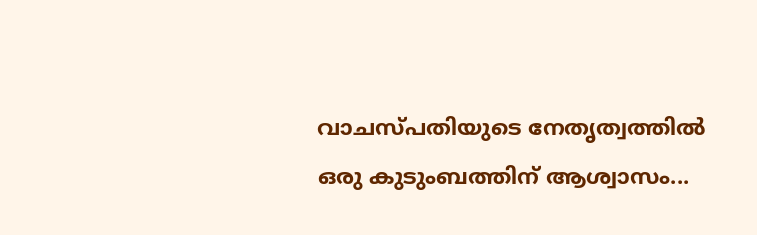വാചസ്പതിയുടെ നേതൃത്വത്തില്‍ ഒരു കുടുംബത്തിന് ആശ്വാസം...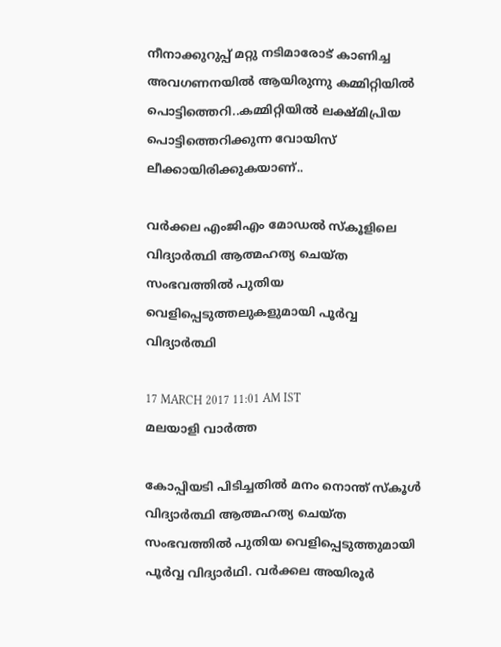നീനാക്കുറുപ്പ് മറ്റു നടിമാരോട് കാണിച്ച അവഗണനയില്‍ ആയിരുന്നു കമ്മിറ്റിയില്‍ പൊട്ടിത്തെറി..കമ്മിറ്റിയില്‍ ലക്ഷ്മിപ്രിയ പൊട്ടിത്തെറിക്കുന്ന വോയിസ് ലീക്കായിരിക്കുകയാണ്..

വര്‍ക്കല എംജിഎം മോഡല്‍ സ്‌കൂളിലെ വിദ്യാര്‍ത്ഥി ആത്മഹത്യ ചെയ്ത സംഭവത്തില്‍ പുതിയ വെളിപ്പെടുത്തലുകളുമായി പൂര്‍വ്വ വിദ്യാര്‍ത്ഥി

17 MARCH 2017 11:01 AM IST
മലയാളി വാര്‍ത്ത

കോപ്പിയടി പിടിച്ചതില്‍ മനം നൊന്ത് സ്‌കൂള്‍ വിദ്യാര്‍ത്ഥി ആത്മഹത്യ ചെയ്ത സംഭവത്തില്‍ പുതിയ വെളിപ്പെടുത്തുമായി പൂര്‍വ്വ വിദ്യാര്‍ഥി. വര്‍ക്കല അയിരൂര്‍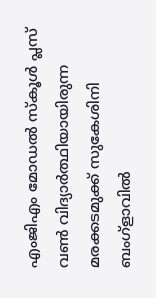എംജിഎം മോഡല്‍ സ്‌കൂള്‍ പ്ലസ് വൺ വിദ്യാര്‍ത്ഥിയായിരുന്ന മരക്കടമുക്ക് സുകേശിനി ബംഗ്‌ളാവില്‍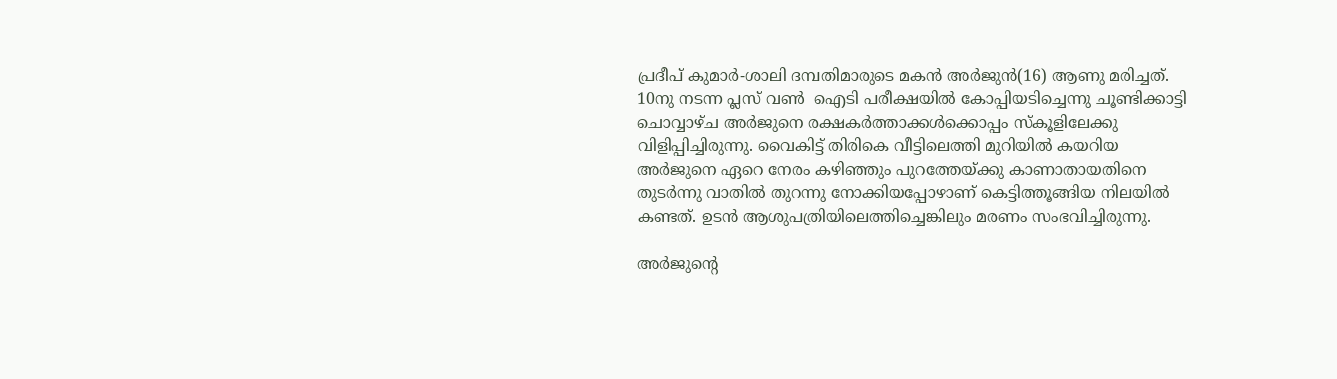പ്രദീപ് കുമാര്‍-ശാലി ദമ്പതിമാരുടെ മകന്‍ അര്‍ജുന്‍(16) ആണു മരിച്ചത്. 10നു നടന്ന പ്ലസ് വൺ  ഐടി പരീക്ഷയില്‍ കോപ്പിയടിച്ചെന്നു ചൂണ്ടിക്കാട്ടി ചൊവ്വാഴ്ച അര്‍ജുനെ രക്ഷകര്‍ത്താക്കള്‍ക്കൊപ്പം സ്‌കൂളിലേക്കു വിളിപ്പിച്ചിരുന്നു. വൈകിട്ട് തിരികെ വീട്ടിലെത്തി മുറിയില്‍ കയറിയ അര്‍ജുനെ ഏറെ നേരം കഴിഞ്ഞും പുറത്തേയ്ക്കു കാണാതായതിനെ തുടര്‍ന്നു വാതില്‍ തുറന്നു നോക്കിയപ്പോഴാണ് കെട്ടിത്തൂങ്ങിയ നിലയില്‍ കണ്ടത്. ഉടന്‍ ആശുപത്രിയിലെത്തിച്ചെങ്കിലും മരണം സംഭവിച്ചിരുന്നു.

അര്‍ജുന്റെ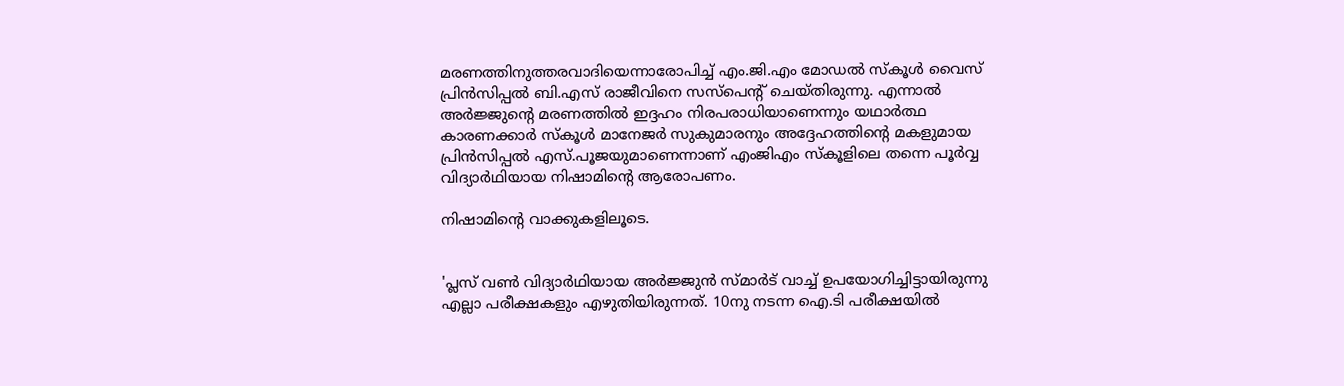മരണത്തിനുത്തരവാദിയെന്നാരോപിച്ച് എം.ജി.എം മോഡല്‍ സ്‌കൂള്‍ വൈസ് പ്രിന്‍സിപ്പല്‍ ബി.എസ് രാജീവിനെ സസ്‌പെന്റ് ചെയ്തിരുന്നു. എന്നാല്‍ അര്‍ജ്ജുന്റെ മരണത്തില്‍ ഇദ്ദഹം നിരപരാധിയാണെന്നും യഥാര്‍ത്ഥ കാരണക്കാര്‍ സ്‌കൂള്‍ മാനേജര്‍ സുകുമാരനും അദ്ദേഹത്തിന്റെ മകളുമായ പ്രിന്‍സിപ്പല്‍ എസ്.പൂജയുമാണെന്നാണ് എംജിഎം സ്‌കൂളിലെ തന്നെ പൂര്‍വ്വ വിദ്യാര്‍ഥിയായ നിഷാമിന്റെ ആരോപണം.

നിഷാമിന്റെ വാക്കുകളിലൂടെ.


'പ്ലസ് വണ്‍ വിദ്യാര്‍ഥിയായ അര്‍ജ്ജുന്‍ സ്മാര്‍ട് വാച്ച് ഉപയോഗിച്ചിട്ടായിരുന്നു എല്ലാ പരീക്ഷകളും എഴുതിയിരുന്നത്. 10നു നടന്ന ഐ.ടി പരീക്ഷയില്‍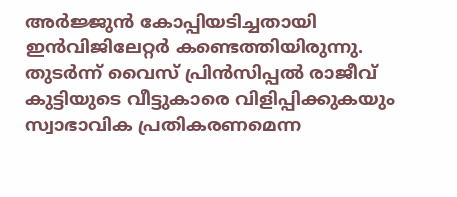അര്‍ജ്ജുന്‍ കോപ്പിയടിച്ചതായി ഇന്‍വിജിലേറ്റര്‍ കണ്ടെത്തിയിരുന്നു. തുടര്‍ന്ന് വൈസ് പ്രിന്‍സിപ്പല്‍ രാജീവ് കുട്ടിയുടെ വീട്ടുകാരെ വിളിപ്പിക്കുകയും സ്വാഭാവിക പ്രതികരണമെന്ന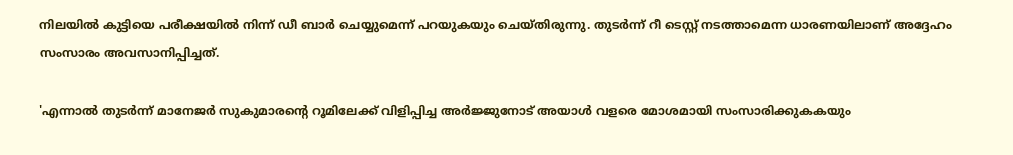നിലയില്‍ കുട്ടിയെ പരീക്ഷയില്‍ നിന്ന് ഡീ ബാര്‍ ചെയ്യുമെന്ന് പറയുകയും ചെയ്തിരുന്നു. തുടര്‍ന്ന് റീ ടെസ്റ്റ് നടത്താമെന്ന ധാരണയിലാണ് അദ്ദേഹം സംസാരം അവസാനിപ്പിച്ചത്.

'എന്നാല്‍ തുടര്‍ന്ന് മാനേജര്‍ സുകുമാരന്റെ റൂമിലേക്ക് വിളിപ്പിച്ച അര്‍ജ്ജുനോട് അയാള്‍ വളരെ മോശമായി സംസാരിക്കുകകയും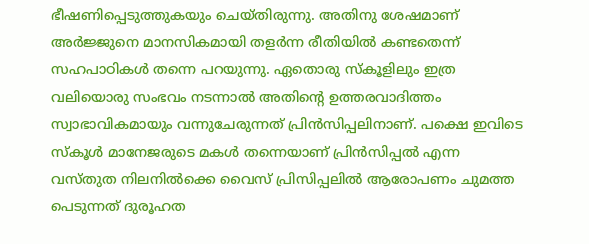ഭീഷണിപ്പെടുത്തുകയും ചെയ്തിരുന്നു. അതിനു ശേഷമാണ് അര്‍ജ്ജുനെ മാനസികമായി തളര്‍ന്ന രീതിയില്‍ കണ്ടതെന്ന് സഹപാഠികള്‍ തന്നെ പറയുന്നു. ഏതൊരു സ്‌കൂളിലും ഇത്ര വലിയൊരു സംഭവം നടന്നാല്‍ അതിന്റെ ഉത്തരവാദിത്തം സ്വാഭാവികമായും വന്നുചേരുന്നത് പ്രിന്‍സിപ്പലിനാണ്. പക്ഷെ ഇവിടെ സ്‌കൂള്‍ മാനേജരുടെ മകള്‍ തന്നെയാണ് പ്രിന്‍സിപ്പല്‍ എന്ന വസ്തുത നിലനില്‍ക്കെ വൈസ് പ്രിസിപ്പലില്‍ ആരോപണം ചുമത്ത പെടുന്നത് ദുരൂഹത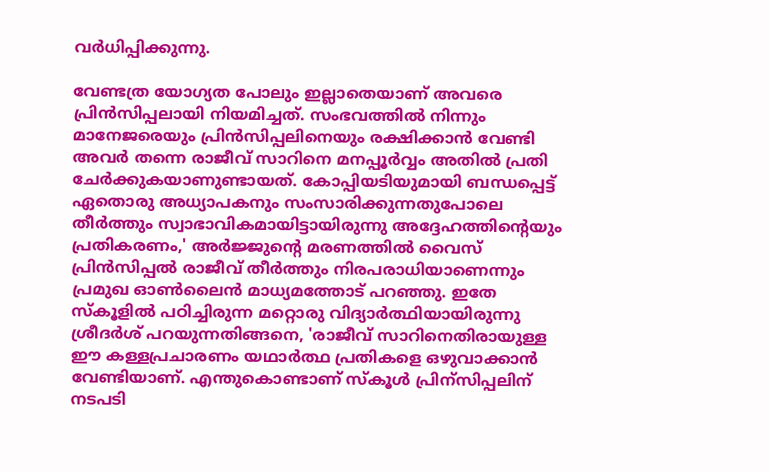വര്‍ധിപ്പിക്കുന്നു.

വേണ്ടത്ര യോഗ്യത പോലും ഇല്ലാതെയാണ് അവരെ പ്രിന്‍സിപ്പലായി നിയമിച്ചത്. സംഭവത്തില്‍ നിന്നും മാനേജരെയും പ്രിന്‍സിപ്പലിനെയും രക്ഷിക്കാന്‍ വേണ്ടി അവര്‍ തന്നെ രാജീവ് സാറിനെ മനപ്പൂര്‍വ്വം അതില്‍ പ്രതി ചേര്‍ക്കുകയാണുണ്ടായത്. കോപ്പിയടിയുമായി ബന്ധപ്പെട്ട് ഏതൊരു അധ്യാപകനും സംസാരിക്കുന്നതുപോലെ തീര്‍ത്തും സ്വാഭാവികമായിട്ടായിരുന്നു അദ്ദേഹത്തിന്റെയും പ്രതികരണം,' അര്‍ജ്ജുന്റെ മരണത്തില്‍ വൈസ് പ്രിന്‍സിപ്പല്‍ രാജീവ് തീര്‍ത്തും നിരപരാധിയാണെന്നും പ്രമുഖ ഓൺലൈൻ മാധ്യമത്തോട് പറഞ്ഞു. ഇതേ സ്‌കൂളില്‍ പഠിച്ചിരുന്ന മറ്റൊരു വിദ്യാര്‍ത്ഥിയായിരുന്നു ശ്രീദര്‍ശ് പറയുന്നതിങ്ങനെ, 'രാജീവ് സാറിനെതിരായുള്ള ഈ കള്ളപ്രചാരണം യഥാര്‍ത്ഥ പ്രതികളെ ഒഴുവാക്കാന്‍ വേണ്ടിയാണ്. എന്തുകൊണ്ടാണ് സ്‌കൂള്‍ പ്രിന്‌സിപ്പലിന് നടപടി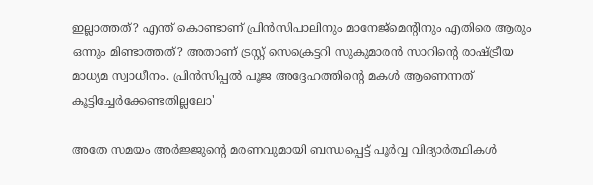ഇല്ലാത്തത്? എന്ത് കൊണ്ടാണ് പ്രിന്‍സിപാലിനും മാനേജ്‌മെന്റിനും എതിരെ ആരും ഒന്നും മിണ്ടാത്തത്? അതാണ് ട്രസ്റ്റ് സെക്രെട്ടറി സുകുമാരന്‍ സാറിന്റെ രാഷ്ട്രീയ മാധ്യമ സ്വാധീനം. പ്രിന്‍സിപ്പല്‍ പൂജ അദ്ദേഹത്തിന്റെ മകള്‍ ആണെന്നത് കൂട്ടിച്ചേര്‍ക്കേണ്ടതില്ലലോ'

അതേ സമയം അര്‍ജ്ജുന്റെ മരണവുമായി ബന്ധപ്പെട്ട് പൂര്‍വ്വ വിദ്യാര്‍ത്ഥികള്‍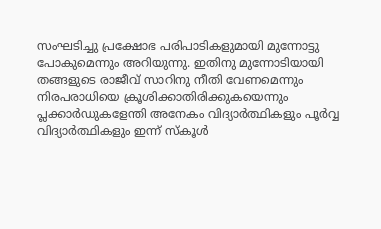സംഘടിച്ചു പ്രക്ഷോഭ പരിപാടികളുമായി മുന്നോട്ടു പോകുമെന്നും അറിയുന്നു. ഇതിനു മുന്നോടിയായി തങ്ങളുടെ രാജീവ് സാറിനു നീതി വേണമെന്നും നിരപരാധിയെ ക്രൂശിക്കാതിരിക്കുകയെന്നും പ്ലക്കാര്‍ഡുകളേന്തി അനേകം വിദ്യാര്‍ത്ഥികളും പൂര്‍വ്വ വിദ്യാര്‍ത്ഥികളും ഇന്ന് സ്‌കൂള്‍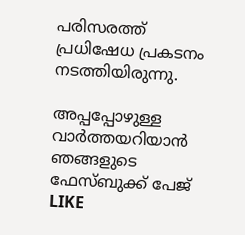പരിസരത്ത് പ്രധിഷേധ പ്രകടനം നടത്തിയിരുന്നു.

അപ്പപ്പോഴുള്ള വാര്‍ത്തയറിയാന്‍ ഞങ്ങളുടെ ഫേസ്‌ബുക്ക്‌ പേജ് LIKE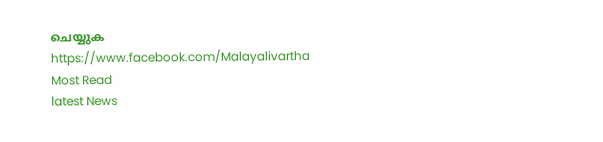ചെയ്യുക
https://www.facebook.com/Malayalivartha
Most Read
latest News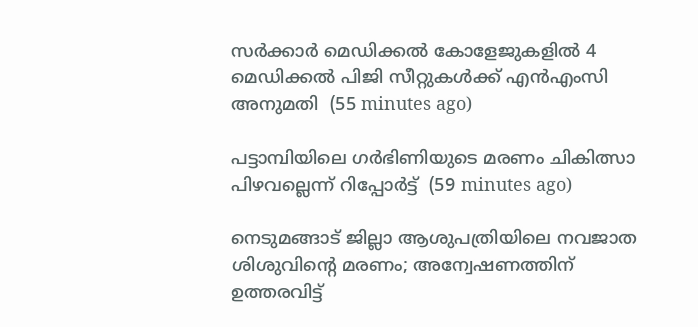സര്‍ക്കാര്‍ മെഡിക്കല്‍ കോളേജുകളില്‍ 4 മെഡിക്കല്‍ പിജി സീറ്റുകള്‍ക്ക് എന്‍എംസി അനുമതി  (55 minutes ago)

പട്ടാമ്പിയിലെ ഗര്‍ഭിണിയുടെ മരണം ചികിത്സാ പിഴവല്ലെന്ന് റിപ്പോര്‍ട്ട്  (59 minutes ago)

നെടുമങ്ങാട് ജില്ലാ ആശുപത്രിയിലെ നവജാത ശിശുവിന്റെ മരണം; അന്വേഷണത്തിന് ഉത്തരവിട്ട്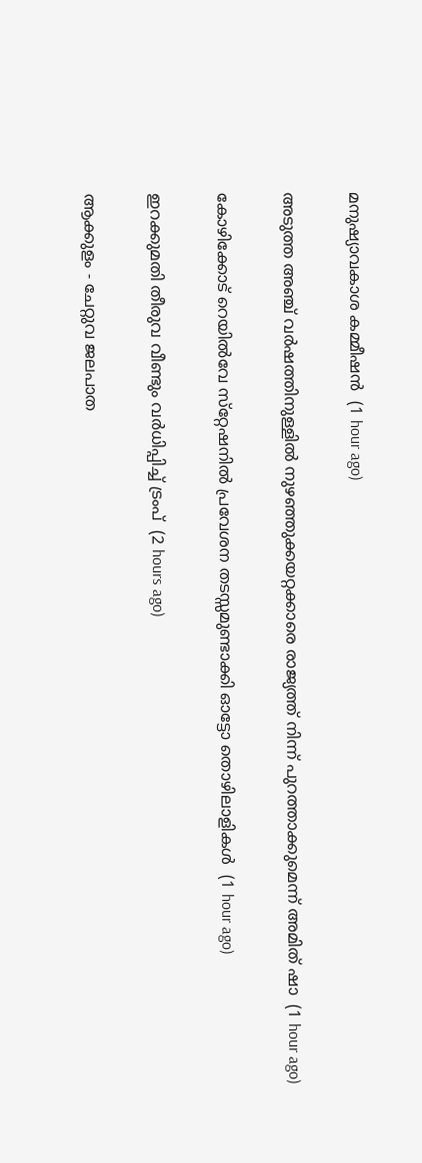മനുഷ്യാവകാശ കമ്മീഷന്‍  (1 hour ago)

അടുത്ത അഞ്ച് വര്‍ഷത്തിനുള്ളില്‍ നുഴഞ്ഞുക്കയറ്റക്കാരെ രാജ്യത്ത് നിന്ന് പുറത്താക്കുമെന്ന് അമിത് ഷാ  (1 hour ago)

കോഴിക്കോട് റെയില്‍വേ സ്‌റ്റേഷനില്‍ പ്രവേശന തടസ്സമുണ്ടാക്കി ഓട്ടോ തൊഴിലാളികള്‍  (1 hour ago)

ഇറക്കുമതി തീരുവ വീണ്ടും വര്‍ധിപ്പിച്ച് ട്രംപ്  (2 hours ago)

ആക്കുളം - ചേറ്റുവ ജലപാത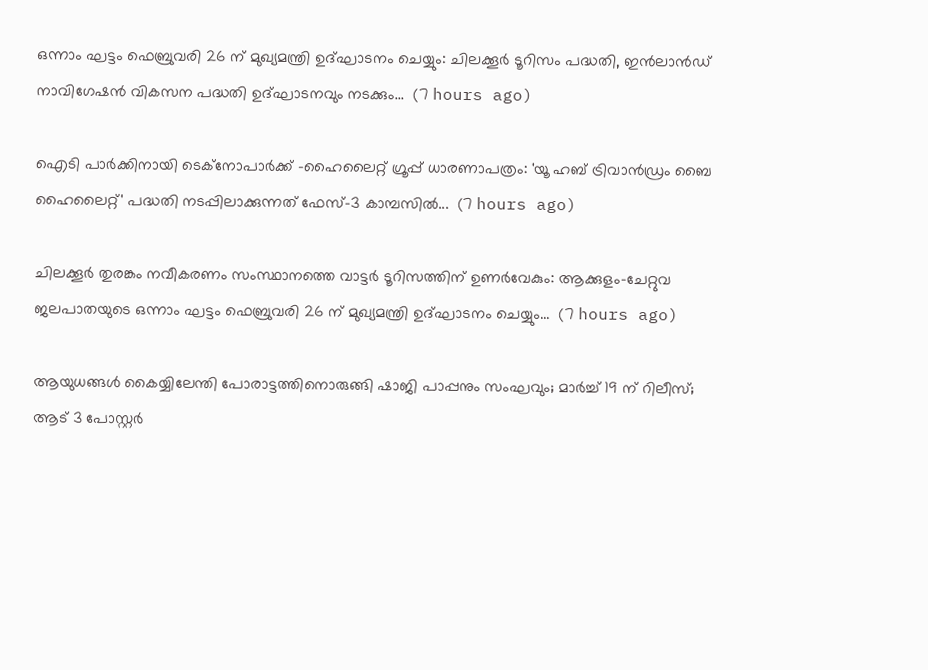ഒന്നാം ഘട്ടം ഫെബ്രുവരി 26 ന് മുഖ്യമന്ത്രി ഉദ്ഘാടനം ചെയ്യും: ചിലക്കൂര്‍ ടൂറിസം പദ്ധതി, ഇന്‍ലാന്‍ഡ് നാവിഗേഷന്‍ വികസന പദ്ധതി ഉദ്ഘാടനവും നടക്കും...  (7 hours ago)

ഐടി പാര്‍ക്കിനായി ടെക്നോപാര്‍ക്ക് -ഹൈലൈറ്റ് ഗ്രൂപ്പ് ധാരണാപത്രം: 'യൂ ഹബ് ട്രിവാന്‍ഡ്രം ബൈ ഹൈലൈറ്റ്' പദ്ധതി നടപ്പിലാക്കുന്നത് ഫേസ്-3 കാമ്പസില്‍...  (7 hours ago)

ചിലക്കൂര്‍ തുരങ്കം നവീകരണം സംസ്ഥാനത്തെ വാട്ടര്‍ ടൂറിസത്തിന് ഉണര്‍വേകും: ആക്കുളം-ചേറ്റുവ ജലപാതയുടെ ഒന്നാം ഘട്ടം ഫെബ്രുവരി 26 ന് മുഖ്യമന്ത്രി ഉദ്ഘാടനം ചെയ്യും...  (7 hours ago)

ആയുധങ്ങൾ കൈയ്യിലേന്തി പോരാട്ടത്തിനൊരുങ്ങി ഷാജി പാപ്പനും സംഘവും; മാർച്ച് 19 ന് റിലീസ്; ആട് 3 പോസ്റ്റർ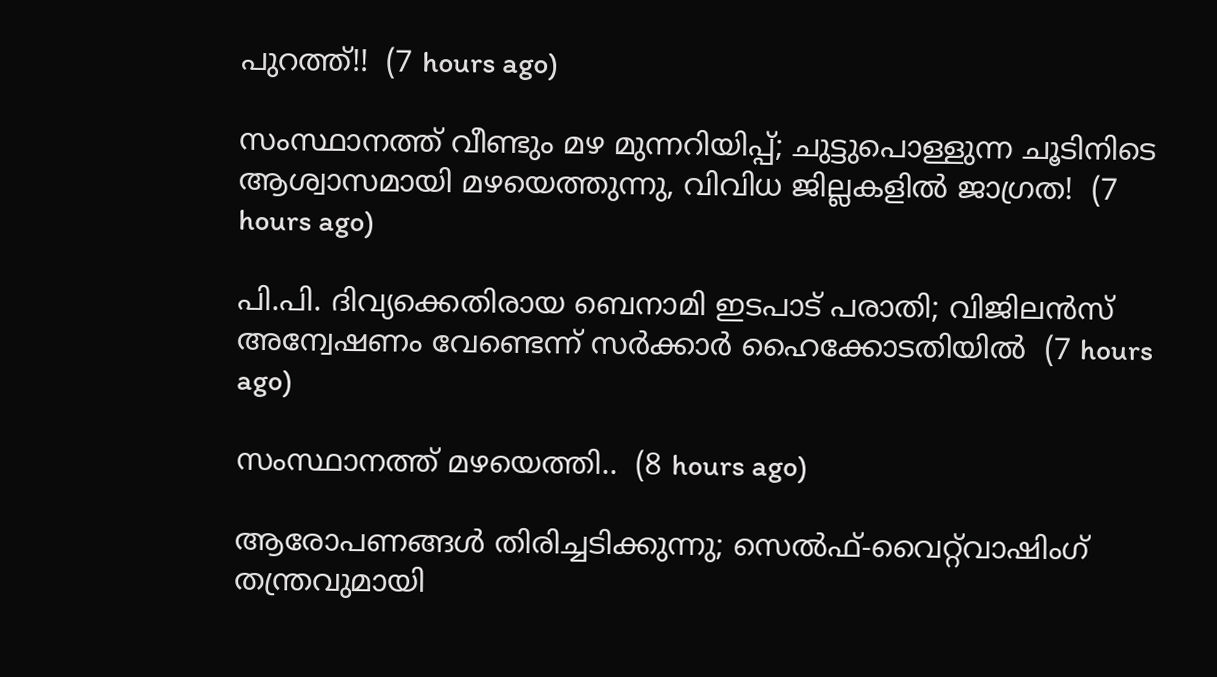പുറത്ത്!!  (7 hours ago)

സംസ്ഥാനത്ത് വീണ്ടും മഴ മുന്നറിയിപ്പ്; ചുട്ടുപൊള്ളുന്ന ചൂടിനിടെ ആശ്വാസമായി മഴയെത്തുന്നു, വിവിധ ജില്ലകളിൽ ജാഗ്രത!  (7 hours ago)

പി.പി. ദിവ്യക്കെതിരായ ബെനാമി ഇടപാട് പരാതി; വിജിലൻസ് അന്വേഷണം വേണ്ടെന്ന് സർക്കാർ ഹൈക്കോടതിയിൽ  (7 hours ago)

സംസ്ഥാനത്ത് മഴയെത്തി..  (8 hours ago)

ആരോപണങ്ങൾ തിരിച്ചടിക്കുന്നു; സെൽഫ്-വൈറ്റ്‌വാഷിംഗ് തന്ത്രവുമായി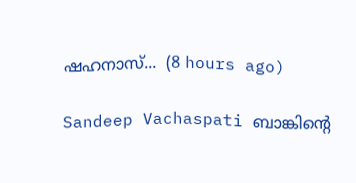ഷഹനാസ്...  (8 hours ago)

Sandeep Vachaspati ബാങ്കിന്റെ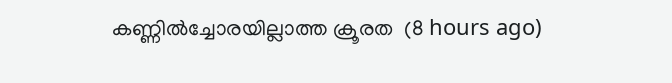കണ്ണിൽച്ചോരയില്ലാത്ത ക്രൂരത  (8 hours ago)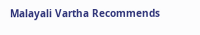Malayali Vartha Recommends